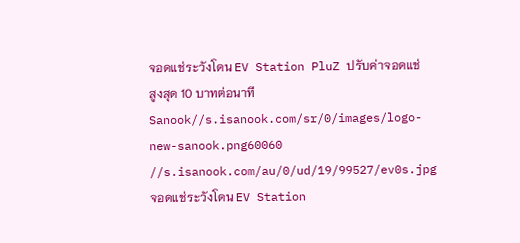จอดแช่ระวังโดน EV Station PluZ ปรับค่าจอดแช่ สูงสุด 10 บาทต่อนาที
Sanook//s.isanook.com/sr/0/images/logo-new-sanook.png60060
//s.isanook.com/au/0/ud/19/99527/ev0s.jpgจอดแช่ระวังโดน EV Station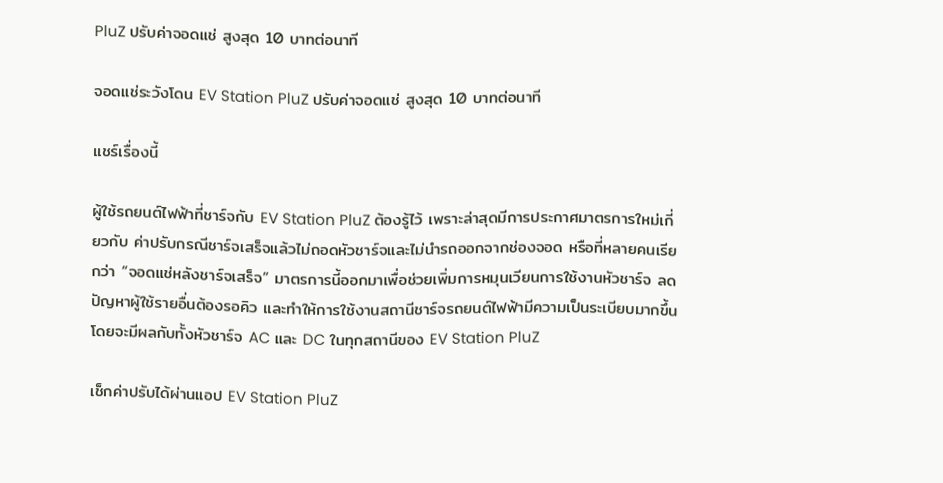PluZ ปรับค่าจอดแช่ สูงสุด 10 บาทต่อนาที

จอดแช่ระวังโดน EV Station PluZ ปรับค่าจอดแช่ สูงสุด 10 บาทต่อนาที

แชร์เรื่องนี้

ผู้ใช้รถยนต์ไฟฟ้าที่ชาร์จกับ EV Station PluZ ต้องรู้ไว้ เพราะล่าสุดมีการประกาศมาตรการใหม่เกี่ยวกับ ค่าปรับกรณีชาร์จเสร็จแล้วไม่ถอดหัวชาร์จและไม่นำรถออกจากช่องจอด หรือที่หลายคนเรียกว่า “จอดแช่หลังชาร์จเสร็จ” มาตรการนี้ออกมาเพื่อช่วยเพิ่มการหมุนเวียนการใช้งานหัวชาร์จ ลดปัญหาผู้ใช้รายอื่นต้องรอคิว และทำให้การใช้งานสถานีชาร์จรถยนต์ไฟฟ้ามีความเป็นระเบียบมากขึ้น โดยจะมีผลกับทั้งหัวชาร์จ AC และ DC ในทุกสถานีของ EV Station PluZ

เช็กค่าปรับได้ผ่านแอป EV Station PluZ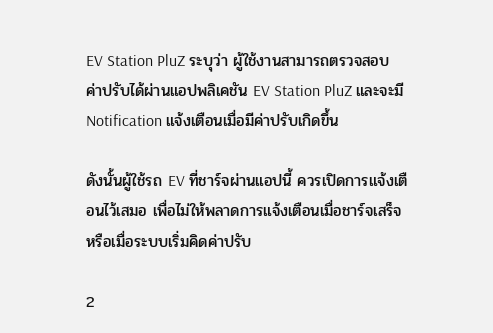EV Station PluZ ระบุว่า ผู้ใช้งานสามารถตรวจสอบค่าปรับได้ผ่านแอปพลิเคชัน EV Station PluZ และจะมี Notification แจ้งเตือนเมื่อมีค่าปรับเกิดขึ้น

ดังนั้นผู้ใช้รถ EV ที่ชาร์จผ่านแอปนี้ ควรเปิดการแจ้งเตือนไว้เสมอ เพื่อไม่ให้พลาดการแจ้งเตือนเมื่อชาร์จเสร็จ หรือเมื่อระบบเริ่มคิดค่าปรับ

2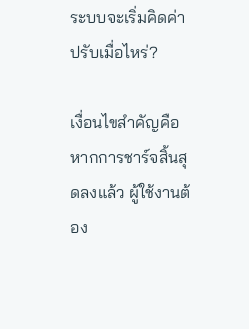ระบบจะเริ่มคิดค่าปรับเมื่อไหร่?

เงื่อนไขสำคัญคือ หากการชาร์จสิ้นสุดลงแล้ว ผู้ใช้งานต้อง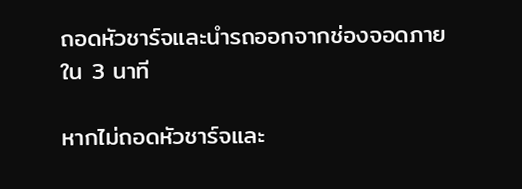ถอดหัวชาร์จและนำรถออกจากช่องจอดภายใน 3 นาที

หากไม่ถอดหัวชาร์จและ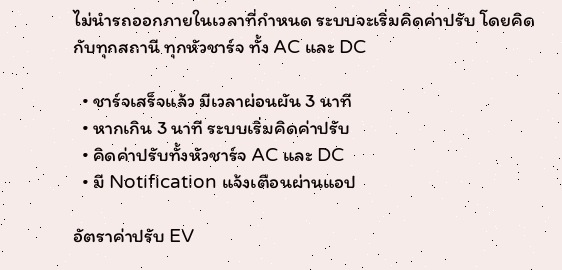ไม่นำรถออกภายในเวลาที่กำหนด ระบบจะเริ่มคิดค่าปรับ โดยคิดกับทุกสถานี ทุกหัวชาร์จ ทั้ง AC และ DC

  • ชาร์จเสร็จแล้ว มีเวลาผ่อนผัน 3 นาที
  • หากเกิน 3 นาที ระบบเริ่มคิดค่าปรับ
  • คิดค่าปรับทั้งหัวชาร์จ AC และ DC
  • มี Notification แจ้งเตือนผ่านแอป

อัตราค่าปรับ EV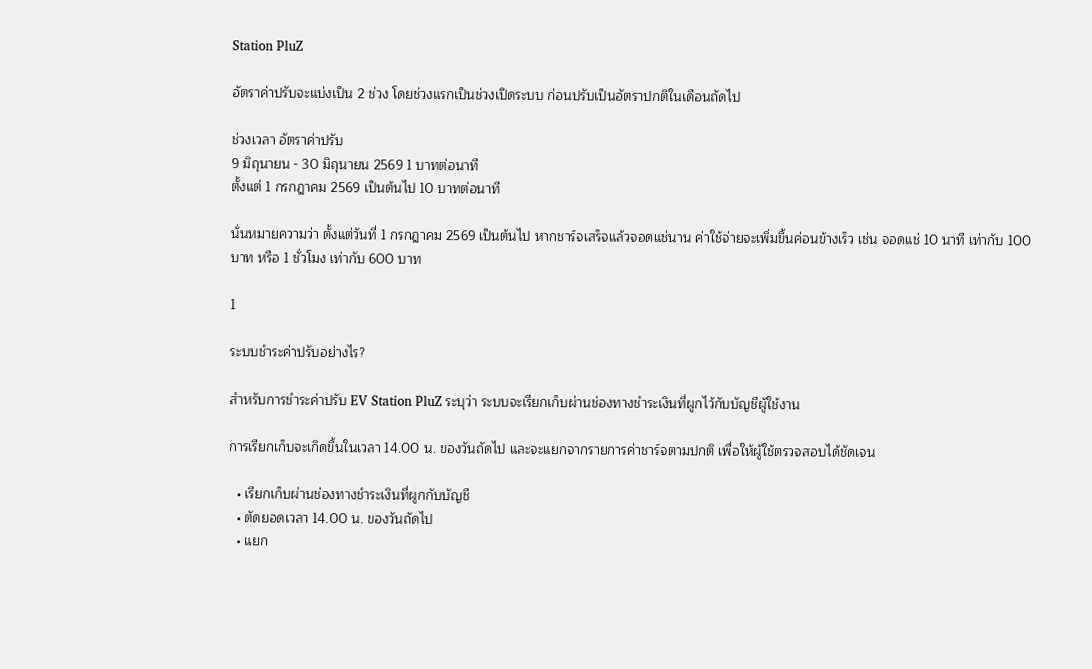Station PluZ

อัตราค่าปรับจะแบ่งเป็น 2 ช่วง โดยช่วงแรกเป็นช่วงเปิดระบบ ก่อนปรับเป็นอัตราปกติในเดือนถัดไป

ช่วงเวลา อัตราค่าปรับ
9 มิถุนายน - 30 มิถุนายน 2569 1 บาทต่อนาที
ตั้งแต่ 1 กรกฎาคม 2569 เป็นต้นไป 10 บาทต่อนาที

นั่นหมายความว่า ตั้งแต่วันที่ 1 กรกฎาคม 2569 เป็นต้นไป หากชาร์จเสร็จแล้วจอดแช่นาน ค่าใช้จ่ายจะเพิ่มขึ้นค่อนข้างเร็ว เช่น จอดแช่ 10 นาที เท่ากับ 100 บาท หรือ 1 ชั่วโมง เท่ากับ 600 บาท

1

ระบบชำระค่าปรับอย่างไร?

สำหรับการชำระค่าปรับ EV Station PluZ ระบุว่า ระบบจะเรียกเก็บผ่านช่องทางชำระเงินที่ผูกไว้กับบัญชีผู้ใช้งาน

การเรียกเก็บจะเกิดขึ้นในเวลา 14.00 น. ของวันถัดไป และจะแยกจากรายการค่าชาร์จตามปกติ เพื่อให้ผู้ใช้ตรวจสอบได้ชัดเจน

  • เรียกเก็บผ่านช่องทางชำระเงินที่ผูกกับบัญชี
  • ตัดยอดเวลา 14.00 น. ของวันถัดไป
  • แยก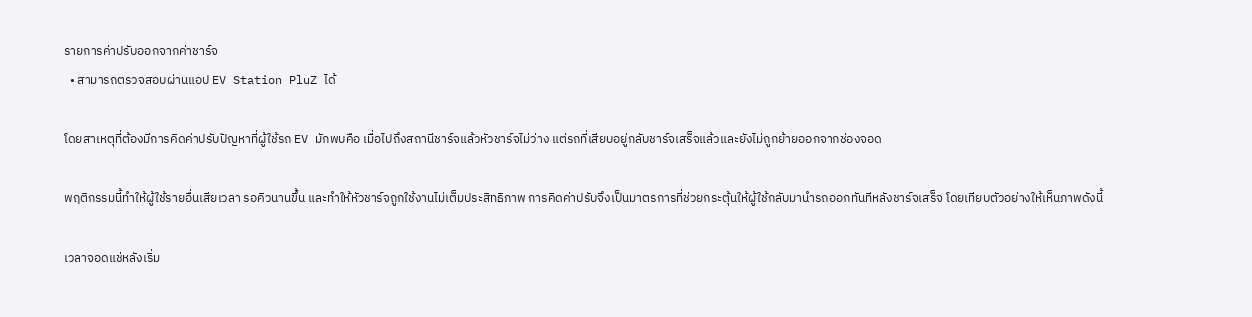รายการค่าปรับออกจากค่าชาร์จ
  • สามารถตรวจสอบผ่านแอป EV Station PluZ ได้

โดยสาเหตุที่ต้องมีการคิดค่าปรับปัญหาที่ผู้ใช้รถ EV มักพบคือ เมื่อไปถึงสถานีชาร์จแล้วหัวชาร์จไม่ว่าง แต่รถที่เสียบอยู่กลับชาร์จเสร็จแล้วและยังไม่ถูกย้ายออกจากช่องจอด

พฤติกรรมนี้ทำให้ผู้ใช้รายอื่นเสียเวลา รอคิวนานขึ้น และทำให้หัวชาร์จถูกใช้งานไม่เต็มประสิทธิภาพ การคิดค่าปรับจึงเป็นมาตรการที่ช่วยกระตุ้นให้ผู้ใช้กลับมานำรถออกทันทีหลังชาร์จเสร็จ โดยเทียบตัวอย่างให้เห็นภาพดังนี้

เวลาจอดแช่หลังเริ่ม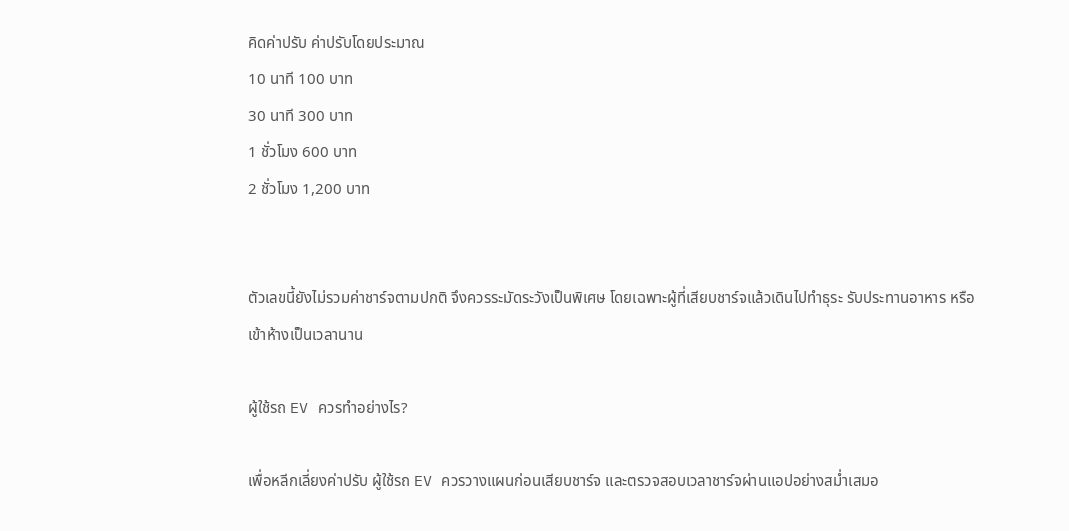คิดค่าปรับ ค่าปรับโดยประมาณ
10 นาที 100 บาท
30 นาที 300 บาท
1 ชั่วโมง 600 บาท
2 ชั่วโมง 1,200 บาท


ตัวเลขนี้ยังไม่รวมค่าชาร์จตามปกติ จึงควรระมัดระวังเป็นพิเศษ โดยเฉพาะผู้ที่เสียบชาร์จแล้วเดินไปทำธุระ รับประทานอาหาร หรือเข้าห้างเป็นเวลานาน

ผู้ใช้รถ EV ควรทำอย่างไร?

เพื่อหลีกเลี่ยงค่าปรับ ผู้ใช้รถ EV ควรวางแผนก่อนเสียบชาร์จ และตรวจสอบเวลาชาร์จผ่านแอปอย่างสม่ำเสมอ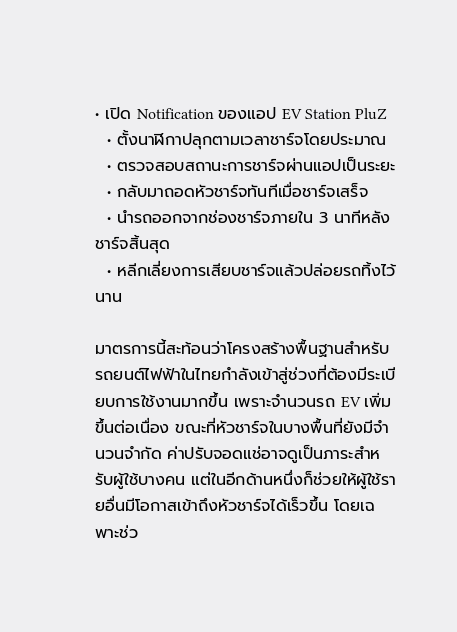• เปิด Notification ของแอป EV Station PluZ
  • ตั้งนาฬิกาปลุกตามเวลาชาร์จโดยประมาณ
  • ตรวจสอบสถานะการชาร์จผ่านแอปเป็นระยะ
  • กลับมาถอดหัวชาร์จทันทีเมื่อชาร์จเสร็จ
  • นำรถออกจากช่องชาร์จภายใน 3 นาทีหลังชาร์จสิ้นสุด
  • หลีกเลี่ยงการเสียบชาร์จแล้วปล่อยรถทิ้งไว้นาน

มาตรการนี้สะท้อนว่าโครงสร้างพื้นฐานสำหรับรถยนต์ไฟฟ้าในไทยกำลังเข้าสู่ช่วงที่ต้องมีระเบียบการใช้งานมากขึ้น เพราะจำนวนรถ EV เพิ่มขึ้นต่อเนื่อง ขณะที่หัวชาร์จในบางพื้นที่ยังมีจำนวนจำกัด ค่าปรับจอดแช่อาจดูเป็นภาระสำหรับผู้ใช้บางคน แต่ในอีกด้านหนึ่งก็ช่วยให้ผู้ใช้รายอื่นมีโอกาสเข้าถึงหัวชาร์จได้เร็วขึ้น โดยเฉพาะช่ว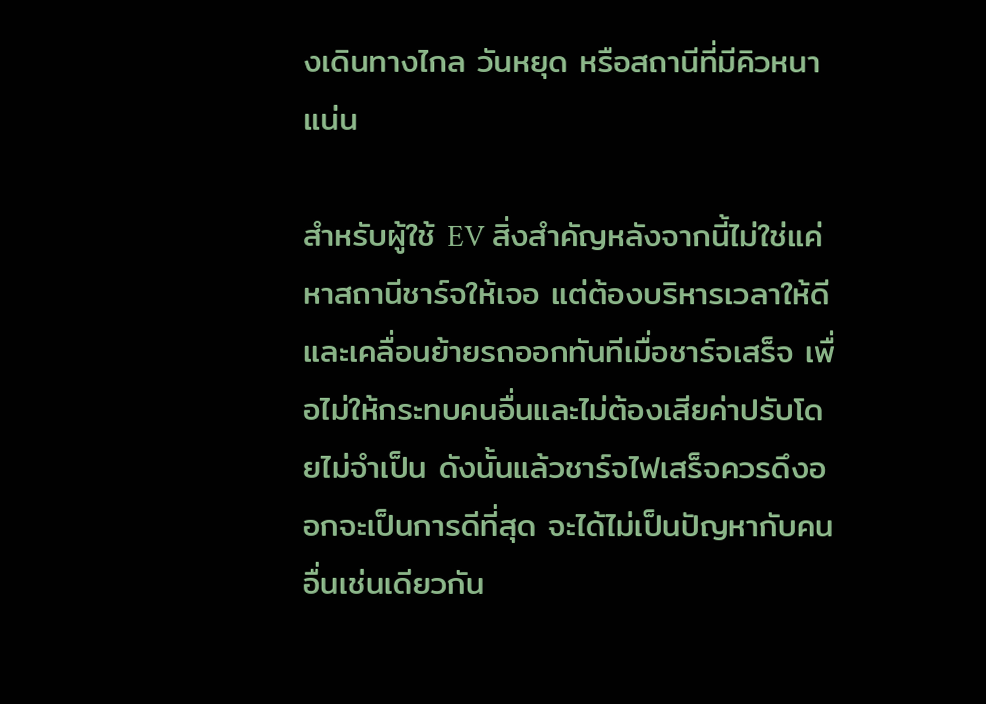งเดินทางไกล วันหยุด หรือสถานีที่มีคิวหนาแน่น

สำหรับผู้ใช้ EV สิ่งสำคัญหลังจากนี้ไม่ใช่แค่หาสถานีชาร์จให้เจอ แต่ต้องบริหารเวลาให้ดี และเคลื่อนย้ายรถออกทันทีเมื่อชาร์จเสร็จ เพื่อไม่ให้กระทบคนอื่นและไม่ต้องเสียค่าปรับโดยไม่จำเป็น ดังนั้นแล้วชาร์จไฟเสร็จควรดึงออกจะเป็นการดีที่สุด จะได้ไม่เป็นปัญหากับคนอื่นเช่นเดียวกัน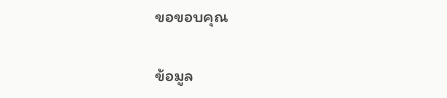ขอขอบคุณ

ข้อมูล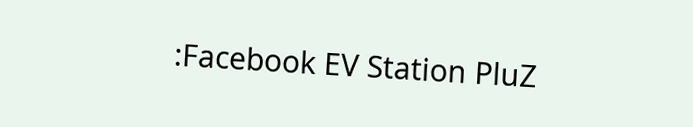:Facebook EV Station PluZ